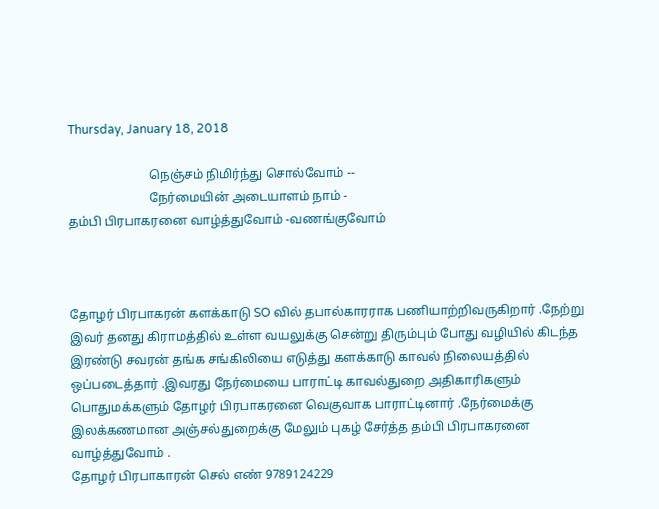Thursday, January 18, 2018

                          நெஞ்சம் நிமிர்ந்து சொல்வோம் --
                          நேர்மையின் அடையாளம் நாம் -
தம்பி பிரபாகரனை வாழ்த்துவோம் -வணங்குவோம்



தோழர் பிரபாகரன் களக்காடு SO வில் தபால்காரராக பணியாற்றிவருகிறார் .நேற்று இவர் தனது கிராமத்தில் உள்ள வயலுக்கு சென்று திரும்பும் போது வழியில் கிடந்த இரண்டு சவரன் தங்க சங்கிலியை எடுத்து களக்காடு காவல் நிலையத்தில் ஒப்படைத்தார் .இவரது நேர்மையை பாராட்டி காவல்துறை அதிகாரிகளும் பொதுமக்களும் தோழர் பிரபாகரனை வெகுவாக பாராட்டினார் .நேர்மைக்கு இலக்கணமான அஞ்சல்துறைக்கு மேலும் புகழ் சேர்த்த தம்பி பிரபாகரனை வாழ்த்துவோம் .
தோழர் பிரபாகாரன் செல் எண் 9789124229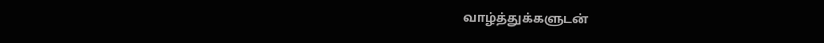வாழ்த்துக்களுடன்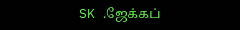SK .ஜேக்கப்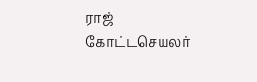ராஜ் கோட்டசெயலர்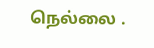நெல்லை .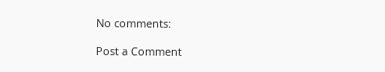No comments:

Post a Comment